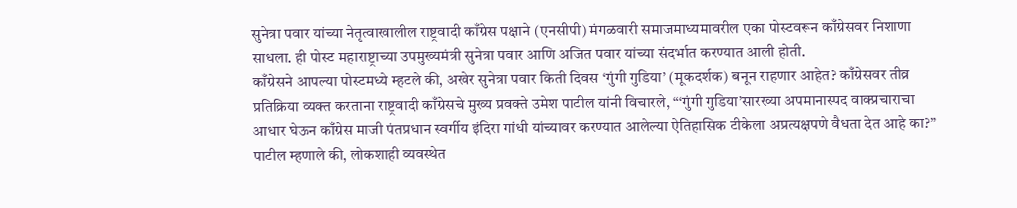सुनेत्रा पवार यांच्या नेतृत्वाखालील राष्ट्रवादी काँग्रेस पक्षाने (एनसीपी) मंगळवारी समाजमाध्यमावरील एका पोस्टवरून काँग्रेसवर निशाणा साधला. ही पोस्ट महाराष्ट्राच्या उपमुख्यमंत्री सुनेत्रा पवार आणि अजित पवार यांच्या संदर्भात करण्यात आली होती.
काँग्रेसने आपल्या पोस्टमध्ये म्हटले की, अखेर सुनेत्रा पवार किती दिवस ‘गुंगी गुडिया’ (मूकदर्शक) बनून राहणार आहेत? काँग्रेसवर तीव्र प्रतिक्रिया व्यक्त करताना राष्ट्रवादी काँग्रेसचे मुख्य प्रवक्ते उमेश पाटील यांनी विचारले, “‘गुंगी गुडिया’सारख्या अपमानास्पद वाक्प्रचाराचा आधार घेऊन काँग्रेस माजी पंतप्रधान स्वर्गीय इंदिरा गांधी यांच्यावर करण्यात आलेल्या ऐतिहासिक टीकेला अप्रत्यक्षपणे वैधता देत आहे का?”
पाटील म्हणाले की, लोकशाही व्यवस्थेत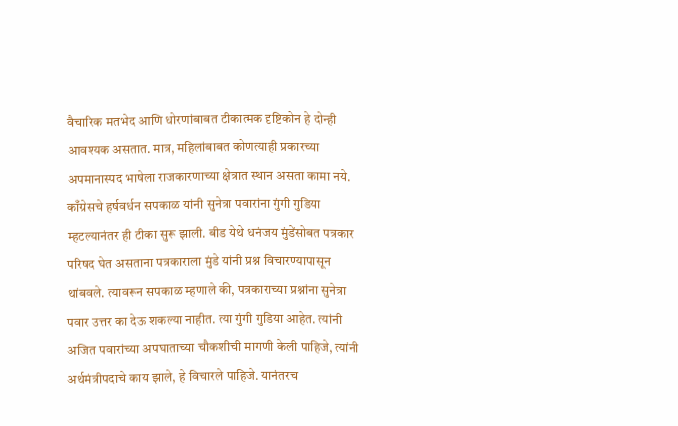वैचारिक मतभेद आणि धोरणांबाबत टीकात्मक दृष्टिकोन हे दोन्ही आवश्यक असतात. मात्र, महिलांबाबत कोणत्याही प्रकारच्या अपमानास्पद भाषेला राजकारणाच्या क्षेत्रात स्थान असता कामा नये.
काँग्रेसचे हर्षवर्धन सपकाळ यांनी सुनेत्रा पवारांना गुंगी गुडिया म्हटल्यानंतर ही टीका सुरू झाली. बीड येथे धनंजय मुंडेंसोबत पत्रकार परिषद घेत असताना पत्रकाराला मुंडे यांनी प्रश्न विचारण्यापासून थांबवले. त्यावरून सपकाळ म्हणाले की, पत्रकाराच्या प्रश्नांना सुनेत्रा पवार उत्तर का देऊ शकल्या नाहीत. त्या गुंगी गुडिया आहेत. त्यांनी अजित पवारांच्या अपघाताच्या चौकशीची मागणी केली पाहिजे, त्यांनी अर्थमंत्रीपदाचे काय झाले, हे विचारले पाहिजे. यानंतरच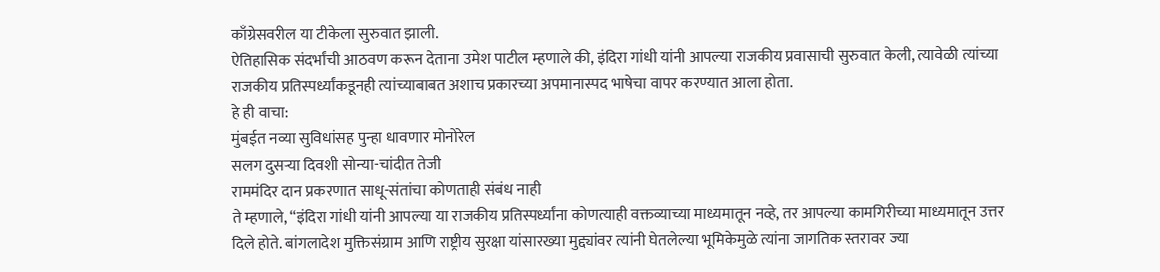काँग्रेसवरील या टीकेला सुरुवात झाली.
ऐतिहासिक संदर्भांची आठवण करून देताना उमेश पाटील म्हणाले की, इंदिरा गांधी यांनी आपल्या राजकीय प्रवासाची सुरुवात केली, त्यावेळी त्यांच्या राजकीय प्रतिस्पर्ध्यांकडूनही त्यांच्याबाबत अशाच प्रकारच्या अपमानास्पद भाषेचा वापर करण्यात आला होता.
हे ही वाचा:
मुंबईत नव्या सुविधांसह पुन्हा धावणार मोनोरेल
सलग दुसऱ्या दिवशी सोन्या-चांदीत तेजी
राममंदिर दान प्रकरणात साधू-संतांचा कोणताही संबंध नाही
ते म्हणाले, “इंदिरा गांधी यांनी आपल्या या राजकीय प्रतिस्पर्ध्यांना कोणत्याही वक्तव्याच्या माध्यमातून नव्हे, तर आपल्या कामगिरीच्या माध्यमातून उत्तर दिले होते. बांगलादेश मुक्तिसंग्राम आणि राष्ट्रीय सुरक्षा यांसारख्या मुद्द्यांवर त्यांनी घेतलेल्या भूमिकेमुळे त्यांना जागतिक स्तरावर ज्या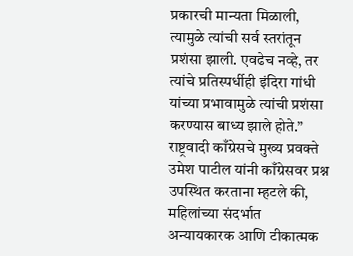प्रकारची मान्यता मिळाली, त्यामुळे त्यांची सर्व स्तरांतून प्रशंसा झाली. एवढेच नव्हे, तर त्यांचे प्रतिस्पर्धीही इंदिरा गांधी यांच्या प्रभावामुळे त्यांची प्रशंसा करण्यास बाध्य झाले होते.”
राष्ट्रवादी काँग्रेसचे मुख्य प्रवक्ते उमेश पाटील यांनी काँग्रेसवर प्रश्न उपस्थित करताना म्हटले की, महिलांच्या संदर्भात अन्यायकारक आणि टीकात्मक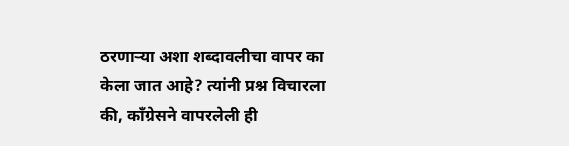ठरणाऱ्या अशा शब्दावलीचा वापर का केला जात आहे? त्यांनी प्रश्न विचारला की, काँग्रेसने वापरलेली ही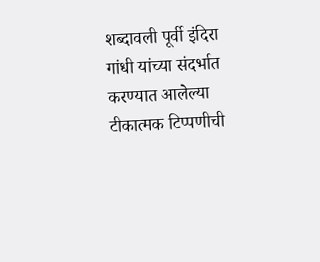शब्दावली पूर्वी इंदिरा गांधी यांच्या संदर्भात करण्यात आलेल्या टीकात्मक टिप्पणीची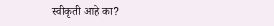स्वीकृती आहे का?